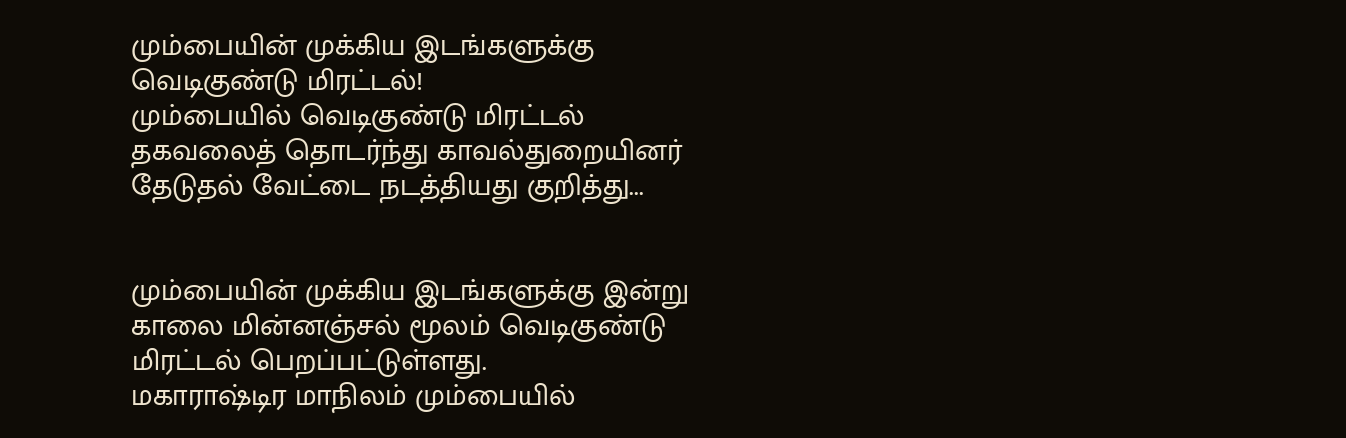மும்பையின் முக்கிய இடங்களுக்கு வெடிகுண்டு மிரட்டல்!
மும்பையில் வெடிகுண்டு மிரட்டல் தகவலைத் தொடர்ந்து காவல்துறையினர் தேடுதல் வேட்டை நடத்தியது குறித்து...


மும்பையின் முக்கிய இடங்களுக்கு இன்று காலை மின்னஞ்சல் மூலம் வெடிகுண்டு மிரட்டல் பெறப்பட்டுள்ளது.
மகாராஷ்டிர மாநிலம் மும்பையில்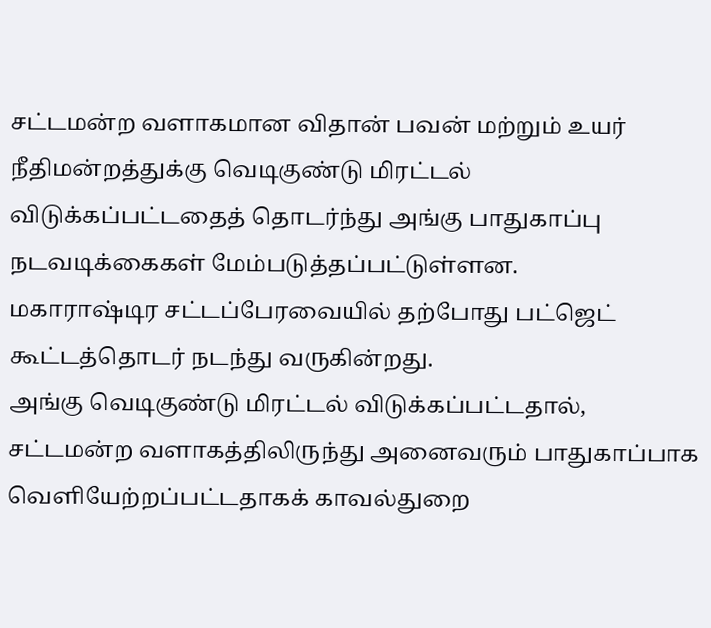சட்டமன்ற வளாகமான விதான் பவன் மற்றும் உயர் நீதிமன்றத்துக்கு வெடிகுண்டு மிரட்டல் விடுக்கப்பட்டதைத் தொடர்ந்து அங்கு பாதுகாப்பு நடவடிக்கைகள் மேம்படுத்தப்பட்டுள்ளன.
மகாராஷ்டிர சட்டப்பேரவையில் தற்போது பட்ஜெட் கூட்டத்தொடர் நடந்து வருகின்றது.
அங்கு வெடிகுண்டு மிரட்டல் விடுக்கப்பட்டதால், சட்டமன்ற வளாகத்திலிருந்து அனைவரும் பாதுகாப்பாக வெளியேற்றப்பட்டதாகக் காவல்துறை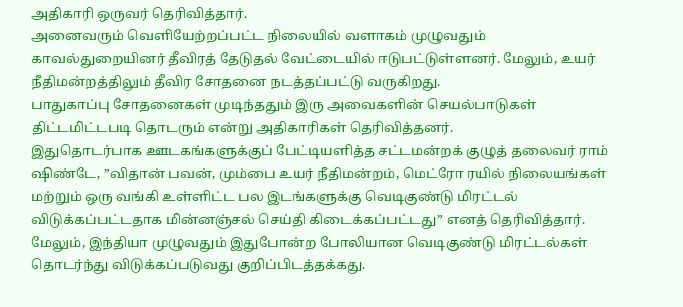அதிகாரி ஒருவர் தெரிவித்தார்.
அனைவரும் வெளியேற்றப்பட்ட நிலையில் வளாகம் முழுவதும் காவல்துறையினர் தீவிரத் தேடுதல் வேட்டையில் ஈடுபட்டுள்ளனர். மேலும், உயர் நீதிமன்றத்திலும் தீவிர சோதனை நடத்தப்பட்டு வருகிறது.
பாதுகாப்பு சோதனைகள் முடிந்ததும் இரு அவைகளின் செயல்பாடுகள் திட்டமிட்டபடி தொடரும் என்று அதிகாரிகள் தெரிவித்தனர்.
இதுதொடர்பாக ஊடகங்களுக்குப் பேட்டியளித்த சட்டமன்றக் குழுத் தலைவர் ராம் ஷிண்டே, ”விதான் பவன், மும்பை உயர் நீதிமன்றம், மெட்ரோ ரயில் நிலையங்கள் மற்றும் ஒரு வங்கி உள்ளிட்ட பல இடங்களுக்கு வெடிகுண்டு மிரட்டல் விடுக்கப்பட்டதாக மின்னஞ்சல் செய்தி கிடைக்கப்பட்டது” எனத் தெரிவித்தார்.
மேலும், இந்தியா முழுவதும் இதுபோன்ற போலியான வெடிகுண்டு மிரட்டல்கள் தொடர்ந்து விடுக்கப்படுவது குறிப்பிடத்தக்கது.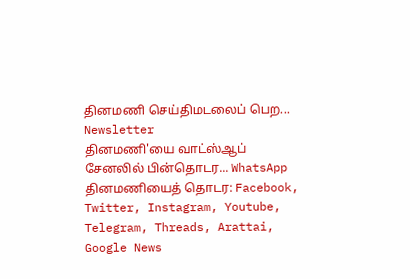தினமணி செய்திமடலைப் பெற... Newsletter
தினமணி'யை வாட்ஸ்ஆப் சேனலில் பின்தொடர... WhatsApp
தினமணியைத் தொடர: Facebook, Twitter, Instagram, Youtube, Telegram, Threads, Arattai, Google News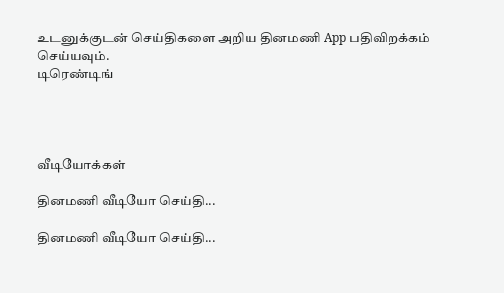உடனுக்குடன் செய்திகளை அறிய தினமணி App பதிவிறக்கம் செய்யவும்.
டிரெண்டிங்




வீடியோக்கள்

தினமணி வீடியோ செய்தி...

தினமணி வீடியோ செய்தி...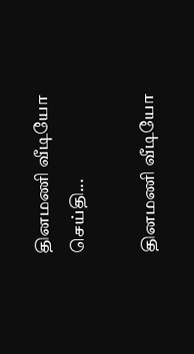தினமணி வீடியோ செய்தி...

தினமணி வீடியோ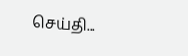செய்தி...